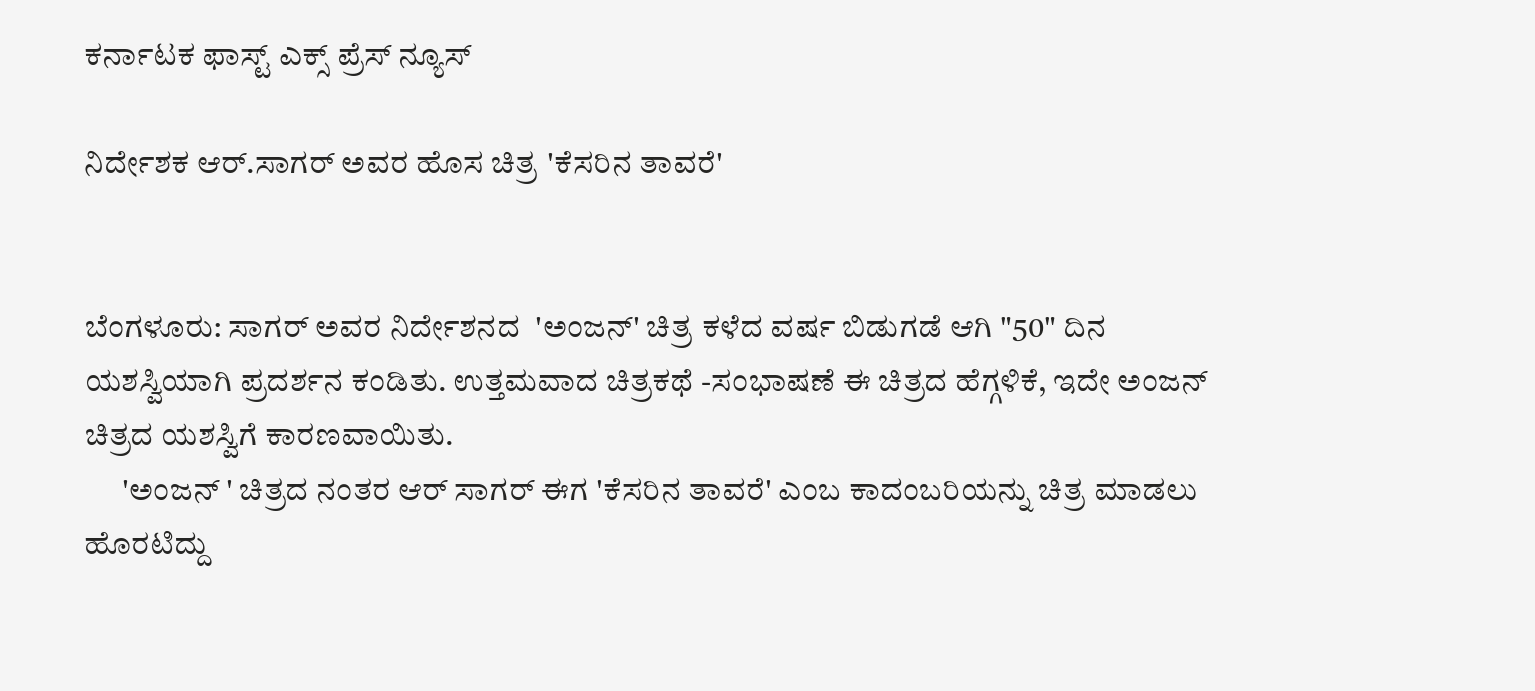ಕರ್ನಾಟಕ ಫಾಸ್ಟ್ ಎಕ್ಸ್ ಪ್ರೆಸ್ ನ್ಯೂಸ್

ನಿರ್ದೇಶಕ ಆರ್.ಸಾಗರ್ ಅವರ ಹೊಸ ಚಿತ್ರ 'ಕೆಸರಿನ ತಾವರೆ'


ಬೆಂಗಳೂರು: ಸಾಗರ್ ಅವರ ನಿರ್ದೇಶನದ  'ಅಂಜನ್' ಚಿತ್ರ ಕಳೆದ ವರ್ಷ ಬಿಡುಗಡೆ ಆಗಿ "50" ದಿನ ಯಶಸ್ವಿಯಾಗಿ ಪ್ರದರ್ಶನ ಕಂಡಿತು. ಉತ್ತಮವಾದ ಚಿತ್ರಕಥೆ -ಸಂಭಾಷಣೆ ಈ ಚಿತ್ರದ ಹೆಗ್ಗಳಿಕೆ, ಇದೇ ಅಂಜನ್ ಚಿತ್ರದ ಯಶಸ್ವಿಗೆ ಕಾರಣವಾಯಿತು.
      'ಅಂಜನ್ ' ಚಿತ್ರದ ನಂತರ ಆರ್ ಸಾಗರ್ ಈಗ 'ಕೆಸರಿನ ತಾವರೆ' ಎಂಬ ಕಾದಂಬರಿಯನ್ನು ಚಿತ್ರ ಮಾಡಲು ಹೊರಟಿದ್ದು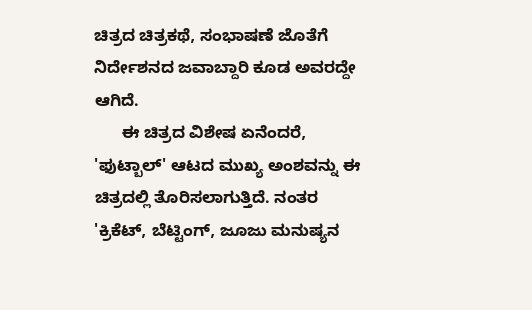ಚಿತ್ರದ ಚಿತ್ರಕಥೆ, ಸಂಭಾಷಣೆ ಜೊತೆಗೆ ನಿರ್ದೇಶನದ ಜವಾಬ್ದಾರಿ ಕೂಡ ಅವರದ್ದೇ ಆಗಿದೆ.
      ಈ ಚಿತ್ರದ ವಿಶೇಷ ಏನೆಂದರೆ, 'ಫುಟ್ಬಾಲ್' ಆಟದ ಮುಖ್ಯ ಅಂಶವನ್ನು ಈ ಚಿತ್ರದಲ್ಲಿ ತೊರಿಸಲಾಗುತ್ತಿದೆ. ನಂತರ 'ಕ್ರಿಕೆಟ್, ಬೆಟ್ಟಿಂಗ್, ಜೂಜು ಮನುಷ್ಯನ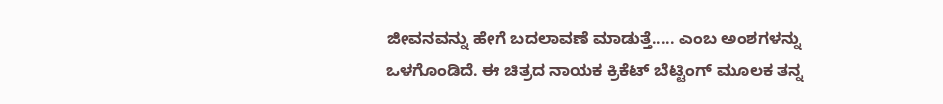ಜೀವನವನ್ನು ಹೇಗೆ ಬದಲಾವಣೆ ಮಾಡುತ್ತೆ..... ಎಂಬ ಅಂಶಗಳನ್ನು ಒಳಗೊಂಡಿದೆ. ಈ ಚಿತ್ರದ ನಾಯಕ ಕ್ರಿಕೆಟ್ ಬೆಟ್ಟಿಂಗ್ ಮೂಲಕ ತನ್ನ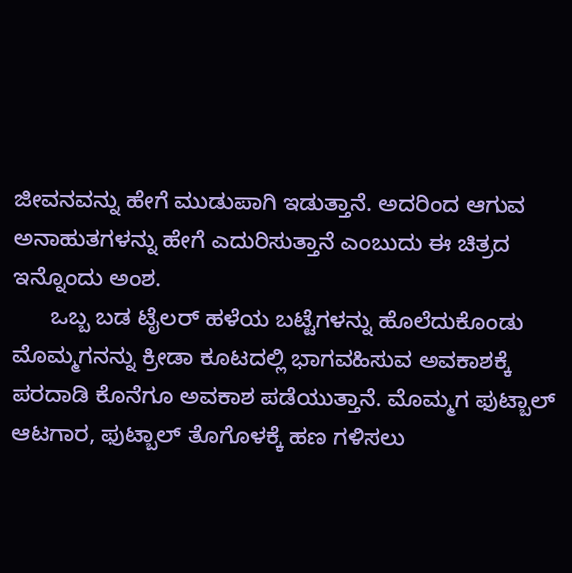ಜೀವನವನ್ನು ಹೇಗೆ ಮುಡುಪಾಗಿ ಇಡುತ್ತಾನೆ. ಅದರಿಂದ ಆಗುವ ಅನಾಹುತಗಳನ್ನು ಹೇಗೆ ಎದುರಿಸುತ್ತಾನೆ ಎಂಬುದು ಈ ಚಿತ್ರದ ಇನ್ನೊಂದು ಅಂಶ.
      ಒಬ್ಬ ಬಡ ಟೈಲರ್ ಹಳೆಯ ಬಟ್ಟೆಗಳನ್ನು ಹೊಲೆದುಕೊಂಡು ಮೊಮ್ಮಗನನ್ನು ಕ್ರೀಡಾ ಕೂಟದಲ್ಲಿ ಭಾಗವಹಿಸುವ ಅವಕಾಶಕ್ಕೆ ಪರದಾಡಿ ಕೊನೆಗೂ ಅವಕಾಶ ಪಡೆಯುತ್ತಾನೆ. ಮೊಮ್ಮಗ ಫುಟ್ಬಾಲ್ ಆಟಗಾರ, ಫುಟ್ಬಾಲ್ ತೊಗೊಳಕ್ಕೆ ಹಣ ಗಳಿಸಲು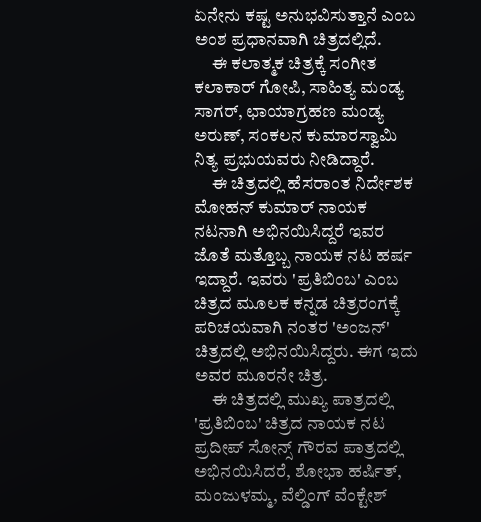ಏನೇನು ಕಷ್ಟ ಅನುಭವಿಸುತ್ತಾನೆ ಎಂಬ ಅಂಶ ಪ್ರಧಾನವಾಗಿ ಚಿತ್ರದಲ್ಲಿದೆ.
     ಈ ಕಲಾತ್ಮಕ ಚಿತ್ರಕ್ಕೆ ಸಂಗೀತ ಕಲಾಕಾರ್ ಗೋಪಿ, ಸಾಹಿತ್ಯ ಮಂಡ್ಯ ಸಾಗರ್, ಛಾಯಾಗ್ರಹಣ ಮಂಡ್ಯ ಅರುಣ್, ಸಂಕಲನ ಕುಮಾರಸ್ವಾಮಿ ನಿತ್ಯ ಪ್ರಭುಯವರು ನೀಡಿದ್ದಾರೆ.
     ಈ ಚಿತ್ರದಲ್ಲಿ ಹೆಸರಾಂತ ನಿರ್ದೇಶಕ ಮೋಹನ್ ಕುಮಾರ್ ನಾಯಕ ನಟನಾಗಿ ಅಭಿನಯಿಸಿದ್ದರೆ ಇವರ ಜೊತೆ ಮತ್ತೊಬ್ಬ ನಾಯಕ ನಟ ಹರ್ಷ ಇದ್ದಾರೆ. ಇವರು 'ಪ್ರತಿಬಿಂಬ' ಎಂಬ ಚಿತ್ರದ ಮೂಲಕ ಕನ್ನಡ ಚಿತ್ರರಂಗಕ್ಕೆ ಪರಿಚಯವಾಗಿ ನಂತರ 'ಅಂಜನ್' ಚಿತ್ರದಲ್ಲಿ ಅಭಿನಯಿಸಿದ್ದರು. ಈಗ ಇದು ಅವರ ಮೂರನೇ ಚಿತ್ರ.
     ಈ ಚಿತ್ರದಲ್ಲಿ ಮುಖ್ಯ ಪಾತ್ರದಲ್ಲಿ 'ಪ್ರತಿಬಿಂಬ' ಚಿತ್ರದ ನಾಯಕ ನಟ ಪ್ರದೀಪ್ ಸೋನ್ಸ್ ಗೌರವ ಪಾತ್ರದಲ್ಲಿ ಅಭಿನಯಿಸಿದರೆ, ಶೋಭಾ ಹರ್ಷಿತ್, ಮಂಜುಳಮ್ಮ, ವೆಲ್ಡಿಂಗ್ ವೆಂಕ್ಟೇಶ್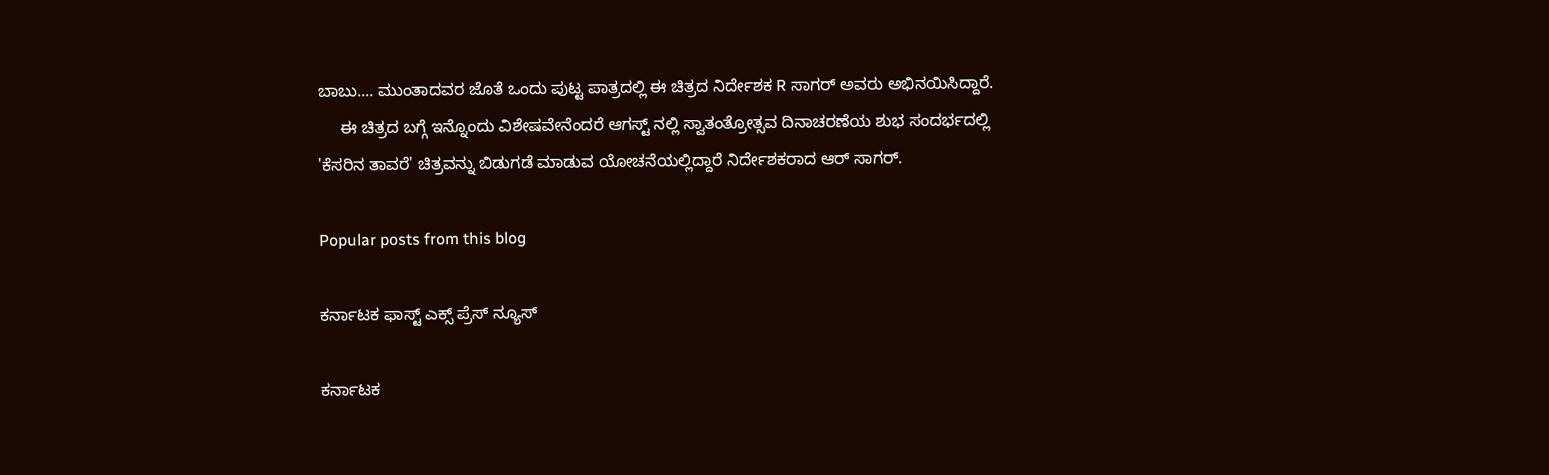ಬಾಬು.... ಮುಂತಾದವರ ಜೊತೆ ಒಂದು ಪುಟ್ಟ ಪಾತ್ರದಲ್ಲಿ ಈ ಚಿತ್ರದ ನಿರ್ದೇಶಕ R ಸಾಗರ್ ಅವರು ಅಭಿನಯಿಸಿದ್ದಾರೆ.
     ಈ ಚಿತ್ರದ ಬಗ್ಗೆ ಇನ್ನೊಂದು ವಿಶೇಷವೇನೆಂದರೆ ಆಗಸ್ಟ್ ನಲ್ಲಿ ಸ್ವಾತಂತ್ರೋತ್ಸವ ದಿನಾಚರಣೆಯ ಶುಭ ಸಂದರ್ಭದಲ್ಲಿ 'ಕೆಸರಿನ ತಾವರೆ' ಚಿತ್ರವನ್ನು ಬಿಡುಗಡೆ ಮಾಡುವ ಯೋಚನೆಯಲ್ಲಿದ್ದಾರೆ ನಿರ್ದೇಶಕರಾದ ಆರ್ ಸಾಗರ್.

Popular posts from this blog

ಕರ್ನಾಟಕ ಫಾಸ್ಟ್ ಎಕ್ಸ್ ಪ್ರೆಸ್ ನ್ಯೂಸ್

ಕರ್ನಾಟಕ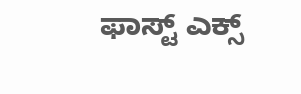ಫಾಸ್ಟ್ ಎಕ್ಸ್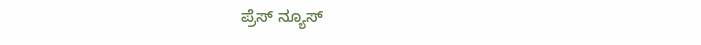ಪ್ರೆಸ್ ನ್ಯೂಸ್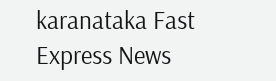karanataka Fast Express News